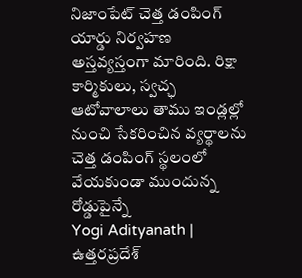నిజాంపేట్ చెత్త డంపింగ్ యార్డు నిర్వహణ అస్తవ్యస్తంగా మారింది. రిక్షా కార్మికులు, స్వచ్ఛ ఆటోవాలాలు తాము ఇండ్లల్లో నుంచి సేకరించిన వ్యర్థాలను చెత్త డంపింగ్ స్థలంలో వేయకుండా ముందున్న రోడ్డుపైన్నే
Yogi Adityanath | ఉత్తరప్రదేశ్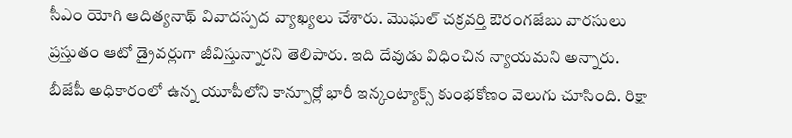సీఎం యోగి ఆదిత్యనాథ్ వివాదస్పద వ్యాఖ్యలు చేశారు. మొఘల్ చక్రవర్తి ఔరంగజేబు వారసులు ప్రస్తుతం ఆటో డ్రైవర్లుగా జీవిస్తున్నారని తెలిపారు. ఇది దేవుడు విధించిన న్యాయమని అన్నారు.
బీజేపీ అధికారంలో ఉన్న యూపీలోని కాన్పూర్లో భారీ ఇన్కంట్యాక్స్ కుంభకోణం వెలుగు చూసింది. రిక్షా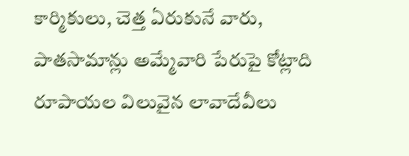కార్మికులు, చెత్త ఏరుకునే వారు, పాతసామాన్లు అమ్మేవారి పేరుపై కోట్లాది రూపాయల విలువైన లావాదేవీలు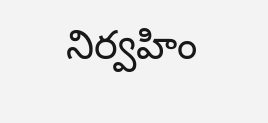నిర్వహిం